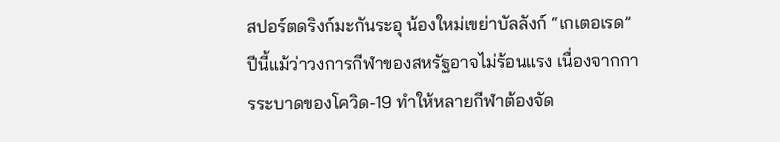สปอร์ตดริงก์มะกันระอุ น้องใหม่เขย่าบัลลังก์ “เกเตอเรด”
ปีนี้แม้ว่าวงการกีฬาของสหรัฐอาจไม่ร้อนแรง เนื่องจากการระบาดของโควิด-19 ทำให้หลายกีฬาต้องจัด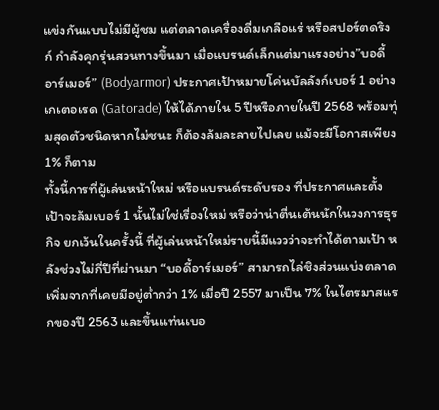แข่งกันแบบไม่มีผู้ชม แต่ตลาดเครื่องดื่มเกลือแร่ หรือสปอร์ตดริงก์ กำลังคุกรุ่นสวนทางขึ้นมา เมื่อแบรนด์เล็กแต่มาแรงอย่าง”บอดี้อาร์เมอร์” (Bodyarmor) ประกาศเป้าหมายโค่นบัลลังก์เบอร์ 1 อย่างเกเตอเรด (Gatorade) ให้ได้ภายใน 5 ปีหรือภายในปี 2568 พร้อมทุ่มสุดตัวชนิดหากไม่ชนะ ก็ต้องล้มละลายไปเลย แม้จะมีโอกาสเพียง 1% ก็ตาม
ทั้งนี้การที่ผู้เล่นหน้าใหม่ หรือแบรนด์ระดับรอง ที่ประกาศและตั้งเป้าจะล้มเบอร์ 1 นั้นไม่ใช่เรื่องใหม่ หรือว่าน่าตื่นเต้นนักในวงการธุรกิจ ยกเว้นในครั้งนี้ ที่ผู้เล่นหน้าใหม่รายนี้มีแววว่าจะทำได้ตามเป้า หลังช่วงไม่กี่ปีที่ผ่านมา “บอดี้อาร์เมอร์” สามารถไล่ชิงส่วนแบ่งตลาดเพิ่มจากที่เคยมีอยู่ต่ำกว่า 1% เมื่อปี 2557 มาเป็น 7% ในไตรมาสแรกของปี 2563 และขึ้นแท่นเบอ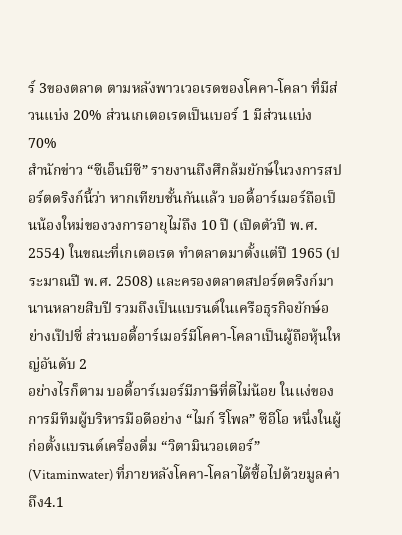ร์ 3ของตลาด ตามหลังพาวเวอเรดของโคคา-โคลา ที่มีส่วนแบ่ง 20% ส่วนเกเตอเรดเป็นเบอร์ 1 มีส่วนแบ่ง 70%
สำนักข่าว “ซีเอ็นบีซี” รายงานถึงศึกล้มยักษ์ในวงการสปอร์ตดริงก์นี้ว่า หากเทียบชั้นกันแล้ว บอดี้อาร์เมอร์ถือเป็นน้องใหม่ของวงการอายุไม่ถึง 10 ปี (เปิดตัวปี พ.ศ. 2554) ในขณะที่เกเตอเรด ทำตลาดมาตั้งแต่ปี 1965 (ประมาณปี พ.ศ. 2508) และครองตลาดสปอร์ตดริงก์มานานหลายสิบปี รวมถึงเป็นแบรนด์ในเครือธุรกิจยักษ์อย่างเป๊ปซี่ ส่วนบอดี้อาร์เมอร์มีโคคา-โคลาเป็นผู้ถือหุ้นใหญ่อันดับ 2
อย่างไรก็ตาม บอดี้อาร์เมอร์มีภาษีที่ดีไม่น้อย ในแง่ของการมีทีมผู้บริหารมือดีอย่าง “ไมก์ รีโพล” ซีอีโอ หนึ่งในผู้ก่อตั้งแบรนด์เครื่องดื่ม “วิตามินวอเตอร์” (Vitaminwater) ที่ภายหลังโคคา-โคลาได้ซื้อไปด้วยมูลค่าถึง4.1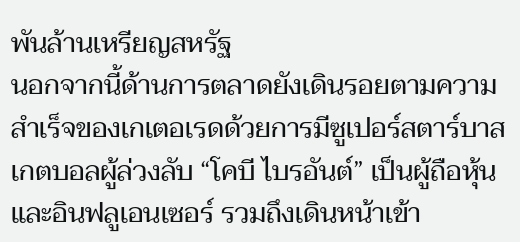พันล้านเหรียญสหรัฐ
นอกจากนี้ด้านการตลาดยังเดินรอยตามความสำเร็จของเกเตอเรดด้วยการมีซูเปอร์สตาร์บาสเกตบอลผู้ล่วงลับ “โคบี ไบรอันต์” เป็นผู้ถือหุ้นและอินฟลูเอนเซอร์ รวมถึงเดินหน้าเข้า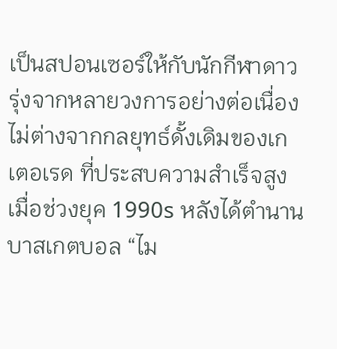เป็นสปอนเซอร์ให้กับนักกีฬาดาวรุ่งจากหลายวงการอย่างต่อเนื่อง ไม่ต่างจากกลยุทธ์ดั้งเดิมของเกเตอเรด ที่ประสบความสำเร็จสูง
เมื่อช่วงยุค 1990s หลังได้ตำนานบาสเกตบอล “ไม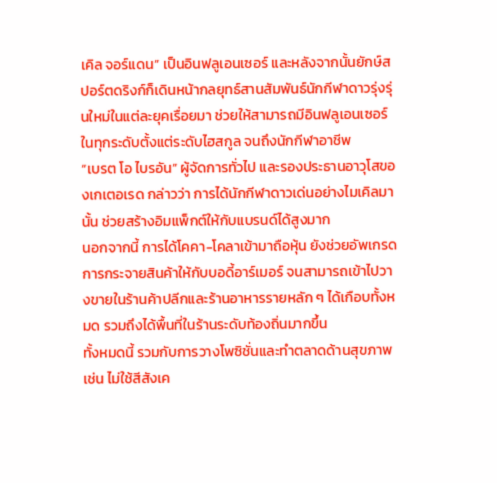เคิล จอร์แดน” เป็นอินฟลูเอนเซอร์ และหลังจากนั้นยักษ์สปอร์ตดริงก์ก็เดินหน้ากลยุทธ์สานสัมพันธ์นักกีฬาดาวรุ่งรุ่นใหม่ในแต่ละยุคเรื่อยมา ช่วยให้สามารถมีอินฟลูเอนเซอร์ในทุกระดับตั้งแต่ระดับไฮสกูล จนถึงนักกีฬาอาชีพ
“เบรต โอ ไบรอัน” ผู้จัดการทั่วไป และรองประธานอาวุโสของเกเตอเรด กล่าวว่า การได้นักกีฬาดาวเด่นอย่างไมเคิลมานั้น ช่วยสร้างอิมแพ็กต์ให้กับแบรนด์ได้สูงมาก
นอกจากนี้ การได้โคคา-โคลาเข้ามาถือหุ้น ยังช่วยอัพเกรดการกระจายสินค้าให้กับบอดี้อาร์เมอร์ จนสามารถเข้าไปวางขายในร้านค้าปลีกและร้านอาหารรายหลัก ๆ ได้เกือบทั้งหมด รวมถึงได้พื้นที่ในร้านระดับท้องถิ่นมากขึ้น
ทั้งหมดนี้ รวมกับการวางโพซิชั่นและทำตลาดด้านสุขภาพ เช่น ไม่ใช้สีสังเค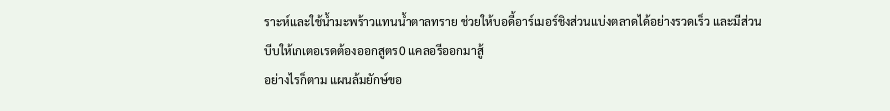ราะห์และใช้น้ำมะพร้าวแทนน้ำตาลทราย ช่วยให้บอดี้อาร์เมอร์ชิงส่วนแบ่งตลาดได้อย่างรวดเร็ว และมีส่วนบีบให้เกเตอเรดต้องออกสูตร0 แคลอรีออกมาสู้
อย่างไรก็ตาม แผนล้มยักษ์ขอ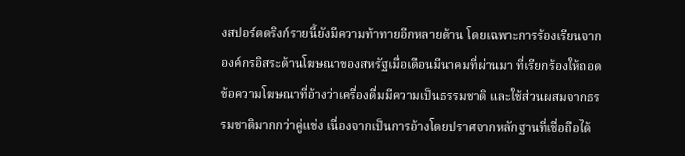งสปอร์ตดริงก์รายนี้ยังมีความท้าทายอีกหลายด้าน โดยเฉพาะการร้องเรียนจากองค์กรอิสระด้านโฆษณาของสหรัฐเมื่อเดือนมีนาคมที่ผ่านมา ที่เรียกร้องให้ถอดข้อความโฆษณาที่อ้างว่าเครื่องดื่มมีความเป็นธรรมชาติ และใช้ส่วนผสมจากธรรมชาติมากกว่าคู่แข่ง เนื่องจากเป็นการอ้างโดยปราศจากหลักฐานที่เชื่อถือได้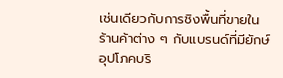เช่นเดียวกับการชิงพื้นที่ขายในร้านค้าต่าง ๆ กับแบรนด์ที่มียักษ์อุปโภคบริ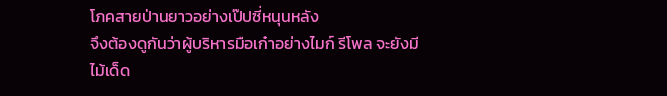โภคสายป่านยาวอย่างเป๊ปซี่หนุนหลัง
จึงต้องดูกันว่าผู้บริหารมือเก๋าอย่างไมก์ รีโพล จะยังมีไม้เด็ด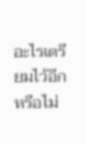อะไรเตรียมไว้อีกหรือไม่